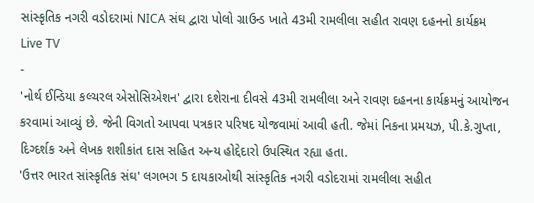સાંસ્કૃતિક નગરી વડોદરામાં NICA સંઘ દ્વારા પોલો ગ્રાઉન્ડ ખાતે 43મી રામલીલા સહીત રાવણ દહનનો કાર્યક્રમ
Live TV
-
'નોર્થ ઈન્ડિયા કલ્ચરલ એસોસિએશન' દ્વારા દશેરાના દીવસે 43મી રામલીલા અને રાવણ દહનના કાર્યક્રમનું આયોજન કરવામાં આવ્યું છે. જેની વિગતો આપવા પત્રકાર પરિષદ યોજવામાં આવી હતી. જેમાં નિકના પ્રમયઝ, પી.કે.ગુપ્તા, દિગ્દર્શક અને લેખક શશીકાંત દાસ સહિત અન્ય હોદ્દેદારો ઉપસ્થિત રહ્યા હતા.
'ઉત્તર ભારત સાંસ્કૃતિક સંઘ' લગભગ 5 દાયકાઓથી સાંસ્કૃતિક નગરી વડોદરામાં રામલીલા સહીત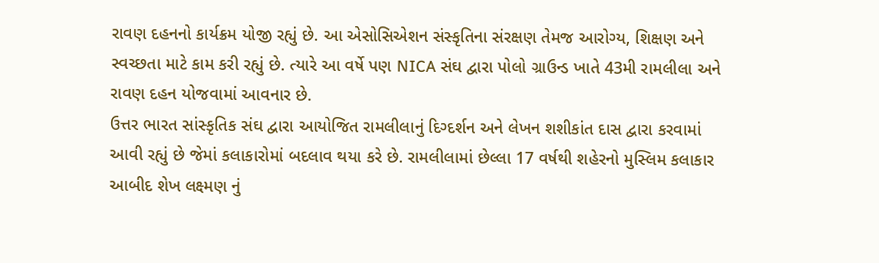રાવણ દહનનો કાર્યક્રમ યોજી રહ્યું છે. આ એસોસિએશન સંસ્કૃતિના સંરક્ષણ તેમજ આરોગ્ય, શિક્ષણ અને સ્વચ્છતા માટે કામ કરી રહ્યું છે. ત્યારે આ વર્ષે પણ NICA સંઘ દ્વારા પોલો ગ્રાઉન્ડ ખાતે 43મી રામલીલા અને રાવણ દહન યોજવામાં આવનાર છે.
ઉત્તર ભારત સાંસ્કૃતિક સંઘ દ્વારા આયોજિત રામલીલાનું દિગ્દર્શન અને લેખન શશીકાંત દાસ દ્વારા કરવામાં આવી રહ્યું છે જેમાં કલાકારોમાં બદલાવ થયા કરે છે. રામલીલામાં છેલ્લા 17 વર્ષથી શહેરનો મુસ્લિમ કલાકાર આબીદ શેખ લક્ષ્મણ નું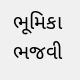ભૂમિકા ભજવી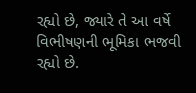રહ્યો છે, જ્યારે તે આ વર્ષે વિભીષણની ભૂમિકા ભજવી રહ્યો છે.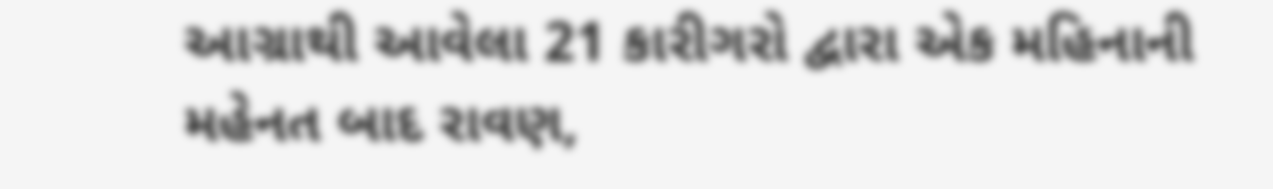આગ્રાથી આવેલા 21 કારીગરો દ્વારા એક મહિનાની મહેનત બાદ રાવણ,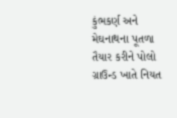કુંભકર્ણ અને મેઘનાથના પૂતળા તૈયાર કરીને પોલો ગ્રાઉન્ડ ખાતે નિયત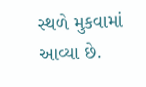સ્થળે મુકવામાં આવ્યા છે.